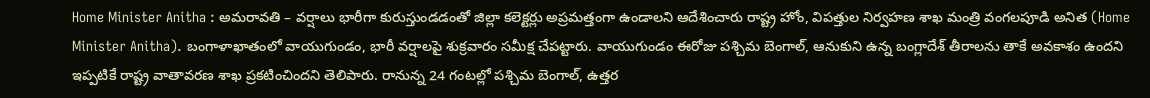Home Minister Anitha : అమరావతి – వర్షాలు భారీగా కురుస్తుండడంతో జిల్లా కలెక్టర్లు అప్రమత్తంగా ఉండాలని ఆదేశించారు రాష్ట్ర హోం, విపత్తుల నిర్వహణ శాఖ మంత్రి వంగలపూడి అనిత (Home Minister Anitha). బంగాళాఖాతంలో వాయుగుండం, భారీ వర్షాలపై శుక్రవారం సమీక్ష చేపట్టారు. వాయుగుండం ఈరోజు పశ్చిమ బెంగాల్, ఆనుకుని ఉన్న బంగ్లాదేశ్ తీరాలను తాకే అవకాశం ఉందని ఇప్పటికే రాష్ట్ర వాతావరణ శాఖ ప్రకటించిందని తెలిపారు. రానున్న 24 గంటల్లో పశ్చిమ బెంగాల్, ఉత్తర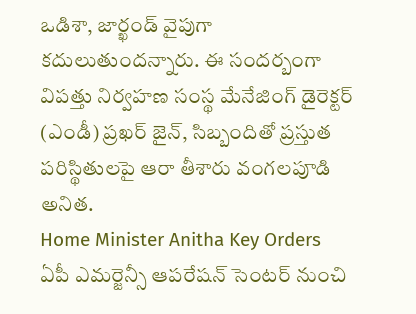ఒడిశా, జార్ఖండ్ వైపుగా కదులుతుందన్నారు. ఈ సందర్బంగా విపత్తు నిర్వహణ సంస్థ మేనేజింగ్ డైరెక్టర్ (ఎండీ) ప్రఖర్ జైన్, సిబ్బందితో ప్రస్తుత పరిస్థితులపై ఆరా తీశారు వంగలపూడి అనిత.
Home Minister Anitha Key Orders
ఏపీ ఎమర్జెన్సీ ఆపరేషన్ సెంటర్ నుంచి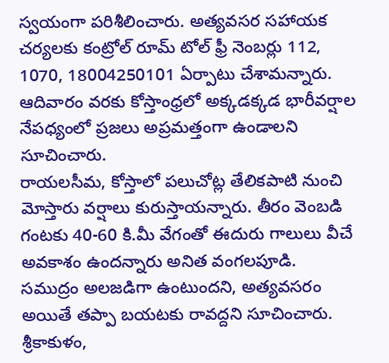స్వయంగా పరిశీలించారు. అత్యవసర సహాయక చర్యలకు కంట్రోల్ రూమ్ టోల్ ఫ్రీ నెంబర్లు 112, 1070, 18004250101 ఏర్పాటు చేశామన్నారు. ఆదివారం వరకు కోస్తాంధ్రలో అక్కడక్కడ భారీవర్షాల నేపధ్యంలో ప్రజలు అప్రమత్తంగా ఉండాలని సూచించారు.
రాయలసీమ, కోస్తాలో పలుచోట్ల తేలికపాటి నుంచి మోస్తారు వర్షాలు కురుస్తాయన్నారు. తీరం వెంబడి గంటకు 40-60 కి.మీ వేగంతో ఈదురు గాలులు వీచే అవకాశం ఉందన్నారు అనిత వంగలపూడి.
సముద్రం అలజడిగా ఉంటుందని, అత్యవసరం అయితే తప్పా బయటకు రావద్దని సూచించారు. శ్రీకాకుళం,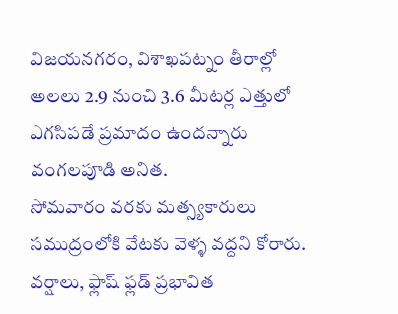విజయనగరం, విశాఖపట్నం తీరాల్లో అలలు 2.9 నుంచి 3.6 మీటర్ల ఎత్తులో ఎగసిపడే ప్రమాదం ఉందన్నారు వంగలపూడి అనిత.
సోమవారం వరకు మత్స్యకారులు సముద్రంలోకి వేటకు వెళ్ళ వద్దని కోరారు. వర్షాలు, ఫ్లాష్ ఫ్లడ్ ప్రభావిత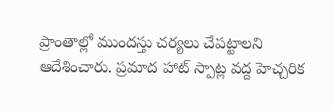ప్రాంతాల్లో ముందస్తు చర్యలు చేపట్టాలని ఆదేశించారు. ప్రమాద హాట్ స్పాట్ల వద్ద హెచ్చరిక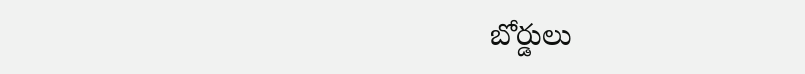బోర్డులు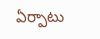ఏర్పాటు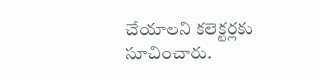చేయాలని కలెక్టర్లకు సూచించారు.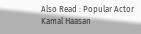Also Read : Popular Actor Kamal Haasan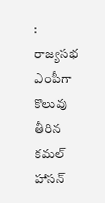: రాజ్యసభ ఎంపీగా కొలువు తీరిన కమల్ హాసన్